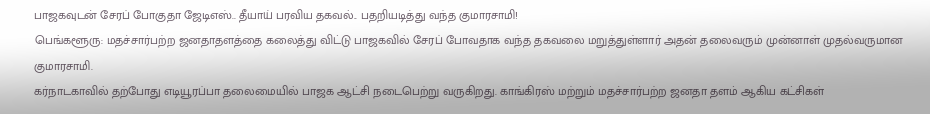பாஜகவுடன் சேரப் போகுதா ஜேடிஎஸ்.. தீயாய் பரவிய தகவல்.. பதறியடித்து வந்த குமாரசாமி!
பெங்களூரு: மதச்சார்பற்ற ஜனதாதளத்தை கலைத்து விட்டு பாஜகவில் சேரப் போவதாக வந்த தகவலை மறுத்துள்ளார் அதன் தலைவரும் முன்னாள் முதல்வருமான குமாரசாமி.
கர்நாடகாவில் தற்போது எடியூரப்பா தலைமையில் பாஜக ஆட்சி நடைபெற்று வருகிறது. காங்கிரஸ் மற்றும் மதச்சார்பற்ற ஜனதா தளம் ஆகிய கட்சிகள்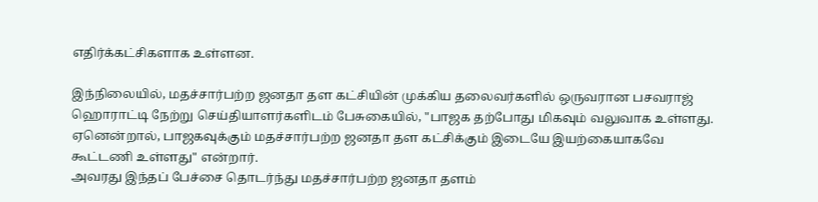எதிர்க்கட்சிகளாக உள்ளன.

இந்நிலையில், மதச்சார்பற்ற ஜனதா தள கட்சியின் முக்கிய தலைவர்களில் ஒருவரான பசவராஜ் ஹொராட்டி நேற்று செய்தியாளர்களிடம் பேசுகையில், "பாஜக தற்போது மிகவும் வலுவாக உள்ளது. ஏனென்றால், பாஜகவுக்கும் மதச்சார்பற்ற ஜனதா தள கட்சிக்கும் இடையே இயற்கையாகவே கூட்டணி உள்ளது" என்றார்.
அவரது இந்தப் பேச்சை தொடர்ந்து மதச்சார்பற்ற ஜனதா தளம்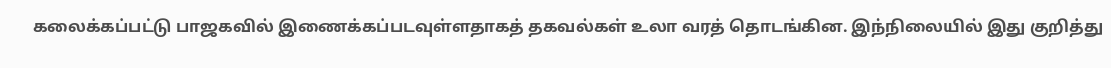கலைக்கப்பட்டு பாஜகவில் இணைக்கப்படவுள்ளதாகத் தகவல்கள் உலா வரத் தொடங்கின. இந்நிலையில் இது குறித்து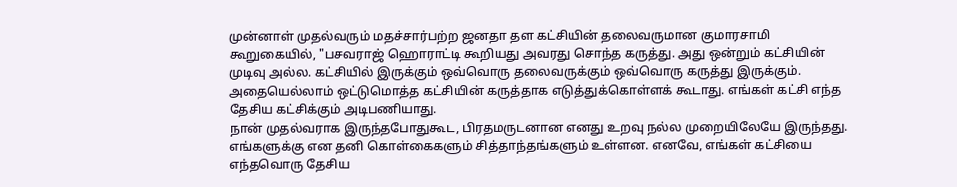முன்னாள் முதல்வரும் மதச்சார்பற்ற ஜனதா தள கட்சியின் தலைவருமான குமாரசாமி கூறுகையில், "பசவராஜ் ஹொராட்டி கூறியது அவரது சொந்த கருத்து. அது ஒன்றும் கட்சியின் முடிவு அல்ல. கட்சியில் இருக்கும் ஒவ்வொரு தலைவருக்கும் ஒவ்வொரு கருத்து இருக்கும். அதையெல்லாம் ஒட்டுமொத்த கட்சியின் கருத்தாக எடுத்துக்கொள்ளக் கூடாது. எங்கள் கட்சி எந்த தேசிய கட்சிக்கும் அடிபணியாது.
நான் முதல்வராக இருந்தபோதுகூட, பிரதமருடனான எனது உறவு நல்ல முறையிலேயே இருந்தது. எங்களுக்கு என தனி கொள்கைகளும் சித்தாந்தங்களும் உள்ளன. எனவே, எங்கள் கட்சியை எந்தவொரு தேசிய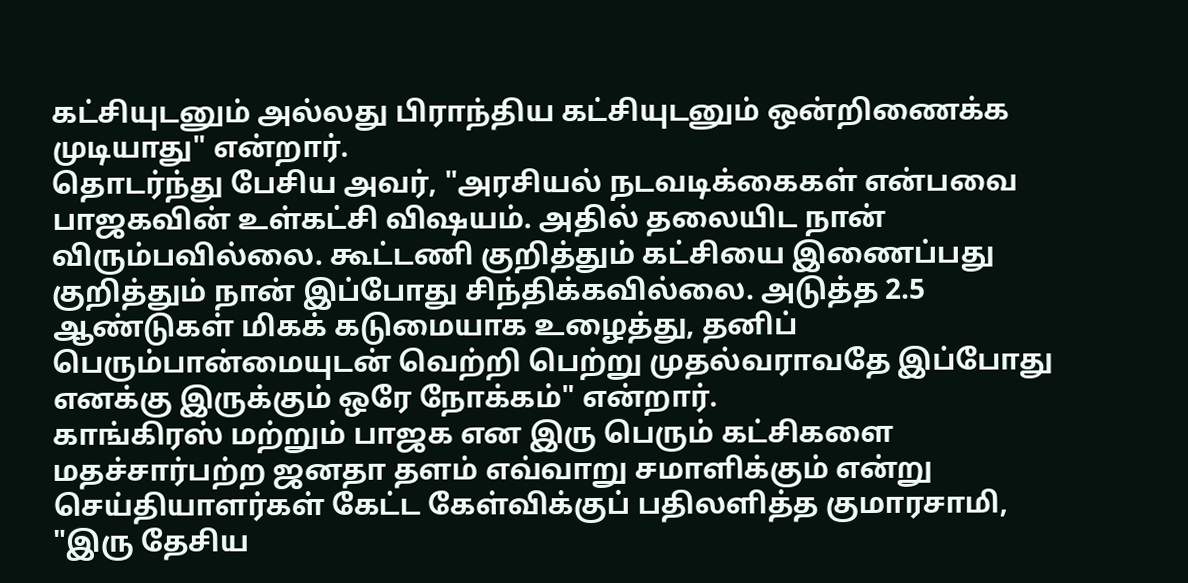கட்சியுடனும் அல்லது பிராந்திய கட்சியுடனும் ஒன்றிணைக்க முடியாது" என்றார்.
தொடர்ந்து பேசிய அவர், "அரசியல் நடவடிக்கைகள் என்பவை பாஜகவின் உள்கட்சி விஷயம். அதில் தலையிட நான் விரும்பவில்லை. கூட்டணி குறித்தும் கட்சியை இணைப்பது குறித்தும் நான் இப்போது சிந்திக்கவில்லை. அடுத்த 2.5 ஆண்டுகள் மிகக் கடுமையாக உழைத்து, தனிப் பெரும்பான்மையுடன் வெற்றி பெற்று முதல்வராவதே இப்போது எனக்கு இருக்கும் ஒரே நோக்கம்" என்றார்.
காங்கிரஸ் மற்றும் பாஜக என இரு பெரும் கட்சிகளை மதச்சார்பற்ற ஜனதா தளம் எவ்வாறு சமாளிக்கும் என்று செய்தியாளர்கள் கேட்ட கேள்விக்குப் பதிலளித்த குமாரசாமி, "இரு தேசிய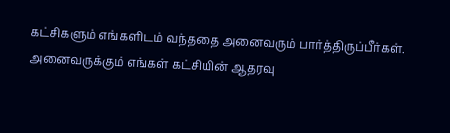கட்சிகளும் எங்களிடம் வந்ததை அனைவரும் பார்த்திருப்பீர்கள். அனைவருக்கும் எங்கள் கட்சியின் ஆதரவு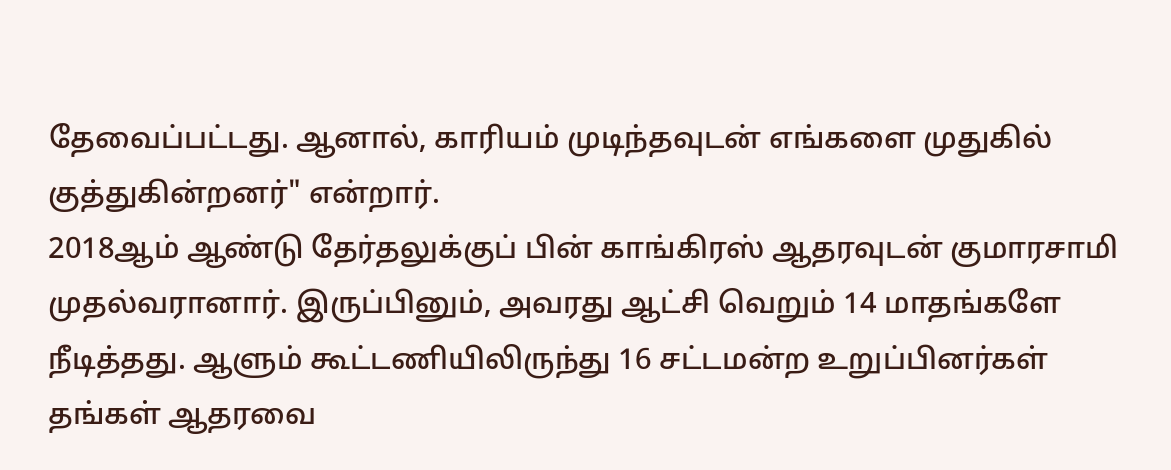தேவைப்பட்டது. ஆனால், காரியம் முடிந்தவுடன் எங்களை முதுகில் குத்துகின்றனர்" என்றார்.
2018ஆம் ஆண்டு தேர்தலுக்குப் பின் காங்கிரஸ் ஆதரவுடன் குமாரசாமி முதல்வரானார். இருப்பினும், அவரது ஆட்சி வெறும் 14 மாதங்களே நீடித்தது. ஆளும் கூட்டணியிலிருந்து 16 சட்டமன்ற உறுப்பினர்கள் தங்கள் ஆதரவை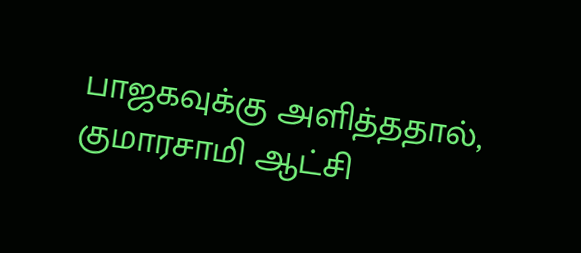பாஜகவுக்கு அளித்ததால், குமாரசாமி ஆட்சி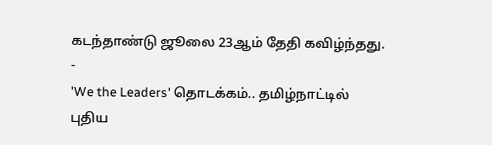கடந்தாண்டு ஜூலை 23ஆம் தேதி கவிழ்ந்தது.
-
'We the Leaders' தொடக்கம்.. தமிழ்நாட்டில் புதிய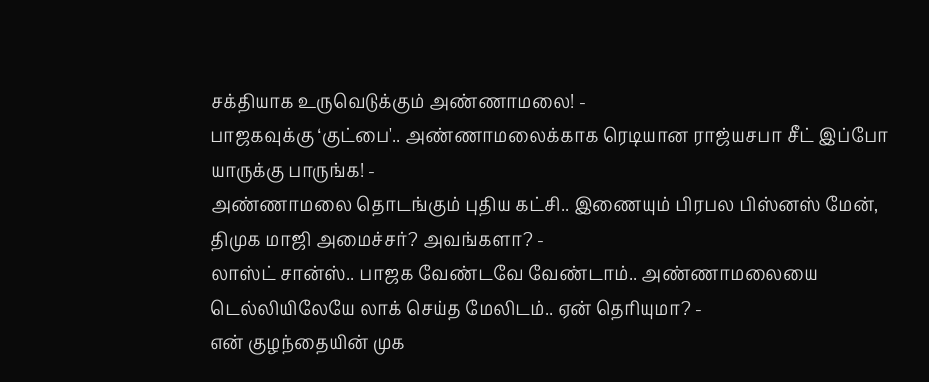சக்தியாக உருவெடுக்கும் அண்ணாமலை! -
பாஜகவுக்கு ‘குட்பை'.. அண்ணாமலைக்காக ரெடியான ராஜ்யசபா சீட் இப்போ யாருக்கு பாருங்க! -
அண்ணாமலை தொடங்கும் புதிய கட்சி.. இணையும் பிரபல பிஸ்னஸ் மேன், திமுக மாஜி அமைச்சர்? அவங்களா? -
லாஸ்ட் சான்ஸ்.. பாஜக வேண்டவே வேண்டாம்.. அண்ணாமலையை டெல்லியிலேயே லாக் செய்த மேலிடம்.. ஏன் தெரியுமா? -
என் குழந்தையின் முக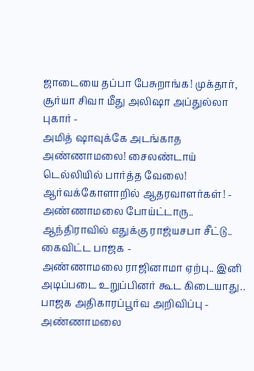ஜாடையை தப்பா பேசுறாங்க! முக்தார், சூர்யா சிவா மீது அலிஷா அப்துல்லா புகார் -
அமித் ஷாவுக்கே அடங்காத அண்ணாமலை! சைலண்டாய் டெல்லியில் பார்த்த வேலை! ஆர்வக்கோளாறில் ஆதரவாளர்கள்! -
அண்ணாமலை போய்ட்டாரு.. ஆந்திராவில் எதுக்கு ராஜ்யசபா சீட்டு.. கைவிட்ட பாஜக -
அண்ணாமலை ராஜினாமா ஏற்பு.. இனி அடிப்படை உறுப்பினர் கூட கிடையாது.. பாஜக அதிகாரப்பூர்வ அறிவிப்பு -
அண்ணாமலை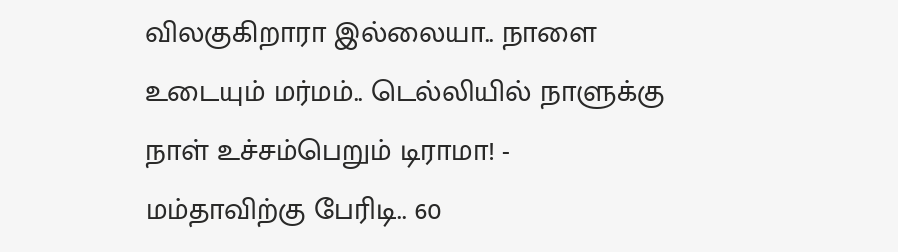விலகுகிறாரா இல்லையா.. நாளை உடையும் மர்மம்.. டெல்லியில் நாளுக்கு நாள் உச்சம்பெறும் டிராமா! -
மம்தாவிற்கு பேரிடி.. 60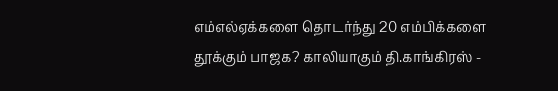எம்எல்ஏக்களை தொடர்ந்து 20 எம்பிக்களை தூக்கும் பாஜக? காலியாகும் தி.காங்கிரஸ் -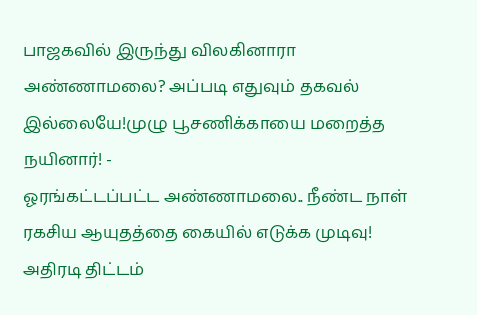பாஜகவில் இருந்து விலகினாரா அண்ணாமலை? அப்படி எதுவும் தகவல் இல்லையே!முழு பூசணிக்காயை மறைத்த நயினார்! -
ஓரங்கட்டப்பட்ட அண்ணாமலை.. நீண்ட நாள் ரகசிய ஆயுதத்தை கையில் எடுக்க முடிவு! அதிரடி திட்டம்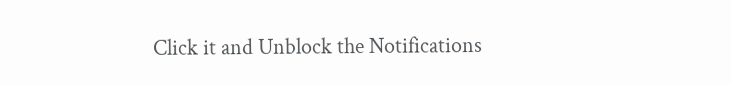Click it and Unblock the Notifications